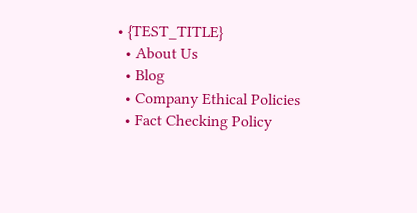• {TEST_TITLE}
  • About Us
  • Blog
  • Company Ethical Policies
  • Fact Checking Policy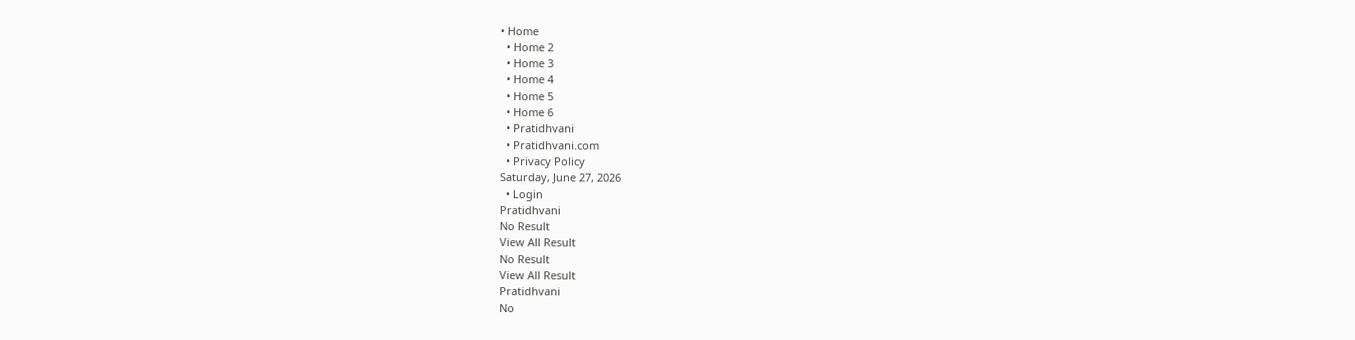• Home
  • Home 2
  • Home 3
  • Home 4
  • Home 5
  • Home 6
  • Pratidhvani
  • Pratidhvani.com
  • Privacy Policy
Saturday, June 27, 2026
  • Login
Pratidhvani
No Result
View All Result
No Result
View All Result
Pratidhvani
No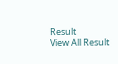Result
View All Result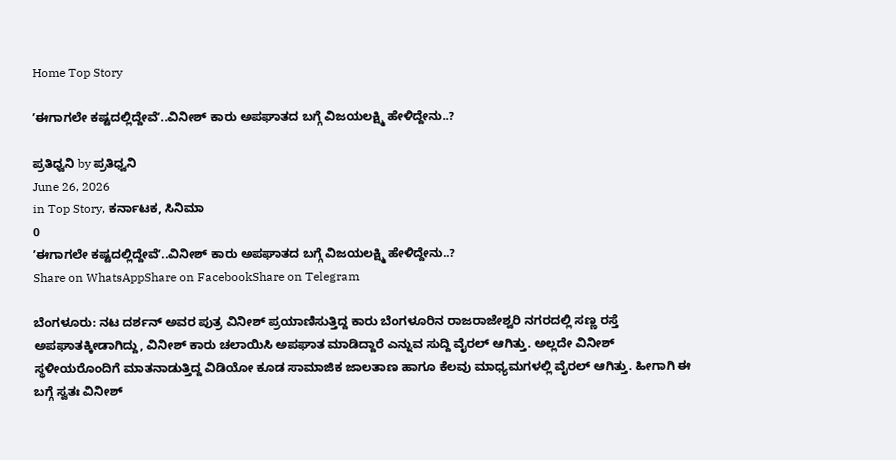Home Top Story

ʼಈಗಾಗಲೇ ಕಷ್ಟದಲ್ಲಿದ್ದೇವೆʼ..ವಿನೀಶ್ ಕಾರು ಅಪಘಾತದ ಬಗ್ಗೆ ವಿಜಯಲಕ್ಷ್ಮಿ ಹೇಳಿದ್ದೇನು..?

ಪ್ರತಿಧ್ವನಿ by ಪ್ರತಿಧ್ವನಿ
June 26, 2026
in Top Story, ಕರ್ನಾಟಕ, ಸಿನಿಮಾ
0
ʼಈಗಾಗಲೇ ಕಷ್ಟದಲ್ಲಿದ್ದೇವೆʼ..ವಿನೀಶ್ ಕಾರು ಅಪಘಾತದ ಬಗ್ಗೆ ವಿಜಯಲಕ್ಷ್ಮಿ ಹೇಳಿದ್ದೇನು..?
Share on WhatsAppShare on FacebookShare on Telegram

ಬೆಂಗಳೂರು: ನಟ ದರ್ಶನ್ ಅವರ ಪುತ್ರ ವಿನೀಶ್ ಪ್ರಯಾಣಿಸುತ್ತಿದ್ದ ಕಾರು ಬೆಂಗಳೂರಿನ ರಾಜರಾಜೇಶ್ವರಿ ನಗರದಲ್ಲಿ ಸಣ್ಣ ರಸ್ತೆ ಅಪಘಾತಕ್ಕೀಡಾಗಿದ್ದು, ವಿನೀಶ್ ಕಾರು ಚಲಾಯಿಸಿ ಅಪಘಾತ ಮಾಡಿದ್ದಾರೆ ಎನ್ನುವ ಸುದ್ದಿ ವೈರಲ್‌ ಆಗಿತ್ತು. ಅಲ್ಲದೇ ವಿನೀಶ್ ಸ್ಥಳೀಯರೊಂದಿಗೆ ಮಾತನಾಡುತ್ತಿದ್ದ ವಿಡಿಯೋ ಕೂಡ ಸಾಮಾಜಿಕ ಜಾಲತಾಣ ಹಾಗೂ ಕೆಲವು ಮಾಧ್ಯಮಗಳಲ್ಲಿ ವೈರಲ್‌ ಆಗಿತ್ತು. ಹೀಗಾಗಿ ಈ ಬಗ್ಗೆ ಸ್ವತಃ ವಿನೀಶ್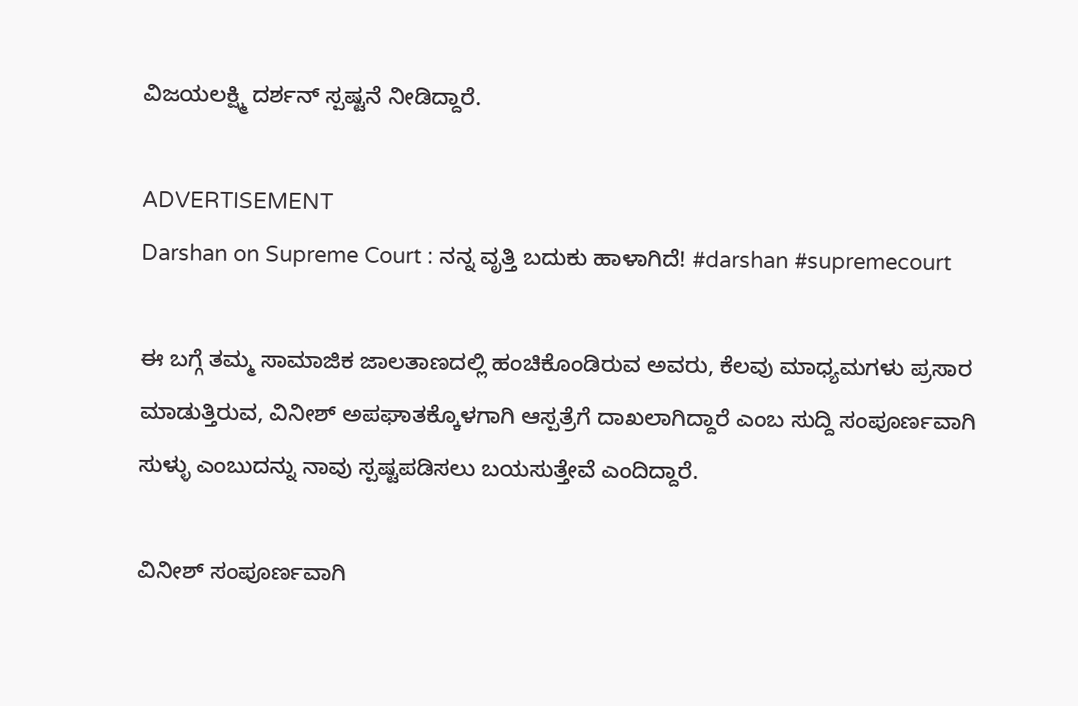ವಿಜಯಲಕ್ಷ್ಮಿ ದರ್ಶನ್ ಸ್ಪಷ್ಟನೆ ನೀಡಿದ್ದಾರೆ.

ADVERTISEMENT
Darshan on Supreme Court : ನನ್ನ ವೃತ್ತಿ ಬದುಕು ಹಾಳಾಗಿದೆ! #darshan #supremecourt

ಈ ಬಗ್ಗೆ ತಮ್ಮ ಸಾಮಾಜಿಕ ಜಾಲತಾಣದಲ್ಲಿ ಹಂಚಿಕೊಂಡಿರುವ ಅವರು, ಕೆಲವು ಮಾಧ್ಯಮಗಳು ಪ್ರಸಾರ ಮಾಡುತ್ತಿರುವ, ವಿನೀಶ್ ಅಪಘಾತಕ್ಕೊಳಗಾಗಿ ಆಸ್ಪತ್ರೆಗೆ ದಾಖಲಾಗಿದ್ದಾರೆ ಎಂಬ ಸುದ್ದಿ ಸಂಪೂರ್ಣವಾಗಿ ಸುಳ್ಳು ಎಂಬುದನ್ನು ನಾವು ಸ್ಪಷ್ಟಪಡಿಸಲು ಬಯಸುತ್ತೇವೆ ಎಂದಿದ್ದಾರೆ.

ವಿನೀಶ್ ಸಂಪೂರ್ಣವಾಗಿ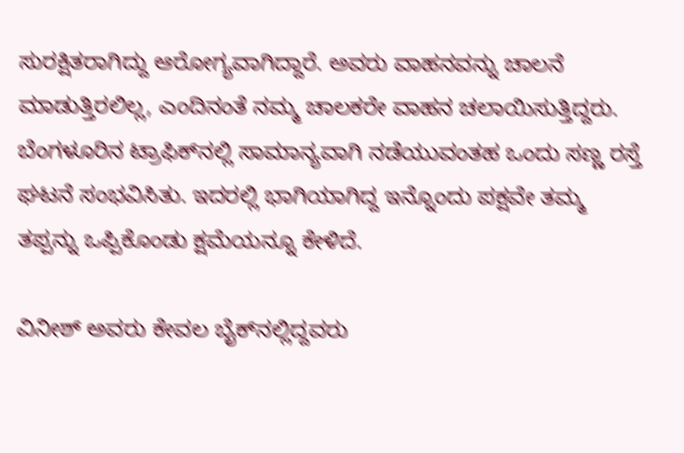ಸುರಕ್ಷಿತರಾಗಿದ್ದು ಆರೋಗ್ಯವಾಗಿದ್ದಾರೆ. ಅವರು ವಾಹನವನ್ನು ಚಾಲನೆ ಮಾಡುತ್ತಿರಲಿಲ್ಲ, ಎಂದಿನಂತೆ ನಮ್ಮ ಚಾಲಕರೇ ವಾಹನ ಚಲಾಯಿಸುತ್ತಿದ್ದರು. ಬೆಂಗಳೂರಿನ ಟ್ರಾಫಿಕ್‌ನಲ್ಲಿ ಸಾಮಾನ್ಯವಾಗಿ ನಡೆಯುವಂತಹ ಒಂದು ಸಣ್ಣ ರಸ್ತೆ ಘಟನೆ ಸಂಭವಿಸಿತು. ಇದರಲ್ಲಿ ಭಾಗಿಯಾಗಿದ್ದ ಇನ್ನೊಂದು ಪಕ್ಷವೇ ತಮ್ಮ ತಪ್ಪನ್ನು ಒಪ್ಪಿಕೊಂಡು ಕ್ಷಮೆಯನ್ನೂ ಕೇಳಿದೆ.

ವಿನೀಶ್ ಅವರು ಕೇವಲ ಬೈಕ್‌ನಲ್ಲಿದ್ದವರು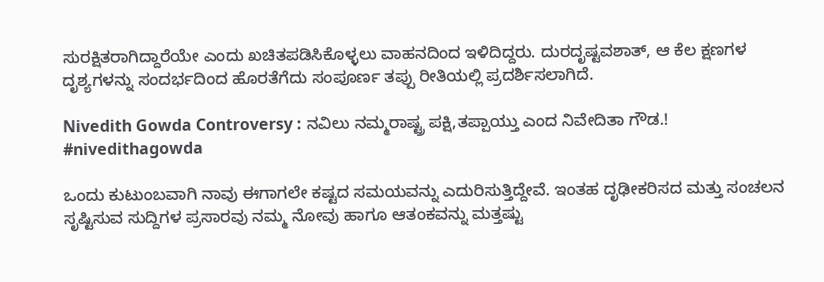ಸುರಕ್ಷಿತರಾಗಿದ್ದಾರೆಯೇ ಎಂದು ಖಚಿತಪಡಿಸಿಕೊಳ್ಳಲು ವಾಹನದಿಂದ ಇಳಿದಿದ್ದರು. ದುರದೃಷ್ಟವಶಾತ್, ಆ ಕೆಲ ಕ್ಷಣಗಳ ದೃಶ್ಯಗಳನ್ನು ಸಂದರ್ಭದಿಂದ ಹೊರತೆಗೆದು ಸಂಪೂರ್ಣ ತಪ್ಪು ರೀತಿಯಲ್ಲಿ ಪ್ರದರ್ಶಿಸಲಾಗಿದೆ.

Nivedith Gowda Controversy : ನವಿಲು ನಮ್ಮರಾಷ್ಟ್ರ ಪಕ್ಷಿ,ತಪ್ಪಾಯ್ತು ಎಂದ ನಿವೇದಿತಾ ಗೌಡ.! #nivedithagowda

ಒಂದು ಕುಟುಂಬವಾಗಿ ನಾವು ಈಗಾಗಲೇ ಕಷ್ಟದ ಸಮಯವನ್ನು ಎದುರಿಸುತ್ತಿದ್ದೇವೆ. ಇಂತಹ ದೃಢೀಕರಿಸದ ಮತ್ತು ಸಂಚಲನ ಸೃಷ್ಟಿಸುವ ಸುದ್ದಿಗಳ ಪ್ರಸಾರವು ನಮ್ಮ ನೋವು ಹಾಗೂ ಆತಂಕವನ್ನು ಮತ್ತಷ್ಟು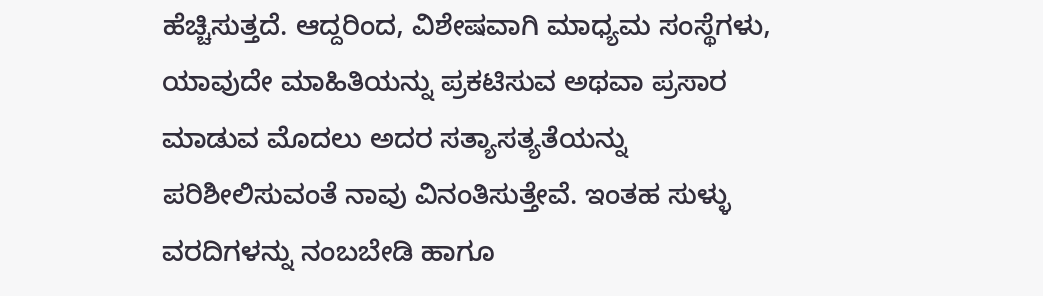ಹೆಚ್ಚಿಸುತ್ತದೆ. ಆದ್ದರಿಂದ, ವಿಶೇಷವಾಗಿ ಮಾಧ್ಯಮ ಸಂಸ್ಥೆಗಳು, ಯಾವುದೇ ಮಾಹಿತಿಯನ್ನು ಪ್ರಕಟಿಸುವ ಅಥವಾ ಪ್ರಸಾರ ಮಾಡುವ ಮೊದಲು ಅದರ ಸತ್ಯಾಸತ್ಯತೆಯನ್ನು ಪರಿಶೀಲಿಸುವಂತೆ ನಾವು ವಿನಂತಿಸುತ್ತೇವೆ. ಇಂತಹ ಸುಳ್ಳು ವರದಿಗಳನ್ನು ನಂಬಬೇಡಿ ಹಾಗೂ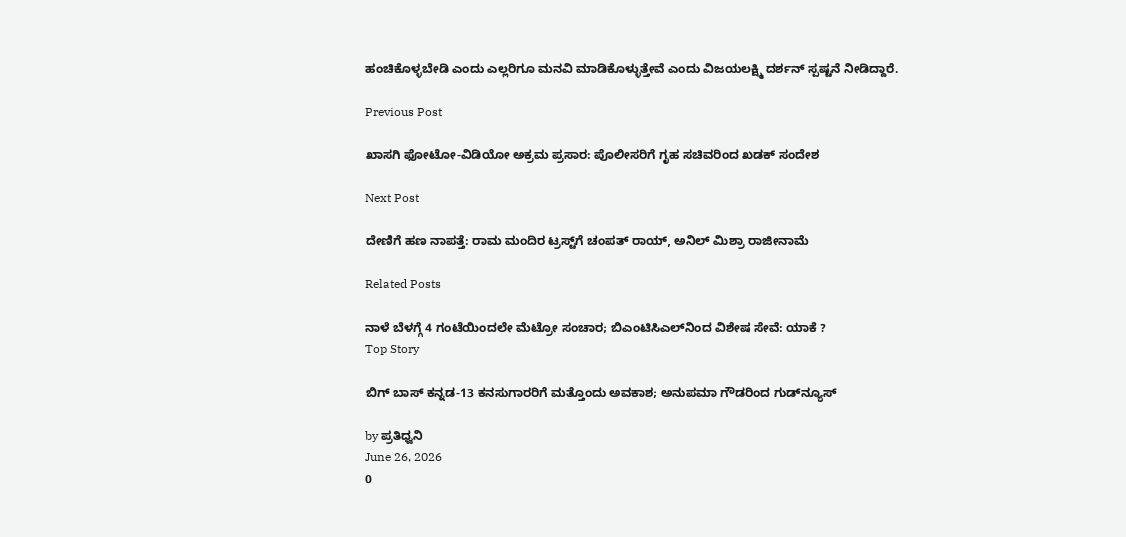ಹಂಚಿಕೊಳ್ಳಬೇಡಿ ಎಂದು ಎಲ್ಲರಿಗೂ ಮನವಿ ಮಾಡಿಕೊಳ್ಳುತ್ತೇವೆ ಎಂದು ವಿಜಯಲಕ್ಷ್ಮಿ ದರ್ಶನ್ ಸ್ಪಷ್ಟನೆ ನೀಡಿದ್ದಾರೆ.

Previous Post

ಖಾಸಗಿ ಫೋಟೋ-ವಿಡಿಯೋ ಅಕ್ರಮ ಪ್ರಸಾರ: ಪೊಲೀಸರಿಗೆ ಗೃಹ ಸಚಿವರಿಂದ ಖಡಕ್‌ ಸಂದೇಶ

Next Post

ದೇಣಿಗೆ ಹಣ ನಾಪತ್ತೆ: ರಾಮ ಮಂದಿರ ಟ್ರಸ್ಟ್‌ಗೆ ಚಂಪತ್ ರಾಯ್, ಅನಿಲ್ ಮಿಶ್ರಾ ರಾಜೀನಾಮೆ

Related Posts

ನಾಳೆ ಬೆಳಗ್ಗೆ 4 ಗಂಟೆಯಿಂದಲೇ ಮೆಟ್ರೋ ಸಂಚಾರ; ಬಿಎಂಟಿಸಿಎಲ್‌ನಿಂದ ವಿಶೇಷ ಸೇವೆ: ಯಾಕೆ ?
Top Story

ಬಿಗ್ ಬಾಸ್ ಕನ್ನಡ-13 ಕನಸುಗಾರರಿಗೆ ಮತ್ತೊಂದು ಅವಕಾಶ; ಅನುಪಮಾ ಗೌಡರಿಂದ ಗುಡ್‌ನ್ಯೂಸ್

by ಪ್ರತಿಧ್ವನಿ
June 26, 2026
0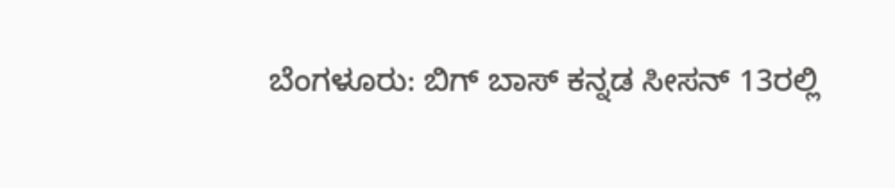ಬೆಂಗಳೂರು: ಬಿಗ್ ಬಾಸ್ ಕನ್ನಡ ಸೀಸನ್ 13ರಲ್ಲಿ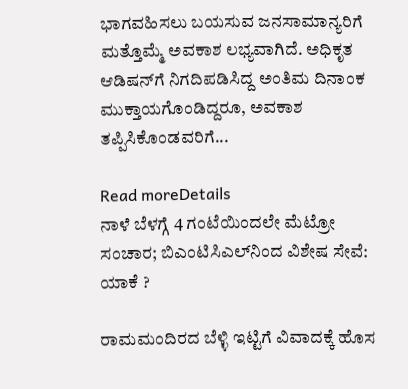ಭಾಗವಹಿಸಲು ಬಯಸುವ ಜನಸಾಮಾನ್ಯರಿಗೆ ಮತ್ತೊಮ್ಮೆ ಅವಕಾಶ ಲಭ್ಯವಾಗಿದೆ. ಅಧಿಕೃತ ಆಡಿಷನ್‌ಗೆ ನಿಗದಿಪಡಿಸಿದ್ದ ಅಂತಿಮ ದಿನಾಂಕ ಮುಕ್ತಾಯಗೊಂಡಿದ್ದರೂ, ಅವಕಾಶ ತಪ್ಪಿಸಿಕೊಂಡವರಿಗೆ...

Read moreDetails
ನಾಳೆ ಬೆಳಗ್ಗೆ 4 ಗಂಟೆಯಿಂದಲೇ ಮೆಟ್ರೋ ಸಂಚಾರ; ಬಿಎಂಟಿಸಿಎಲ್‌ನಿಂದ ವಿಶೇಷ ಸೇವೆ: ಯಾಕೆ ?

ರಾಮಮಂದಿರದ ಬೆಳ್ಳಿ ಇಟ್ಟಿಗೆ ವಿವಾದಕ್ಕೆ ಹೊಸ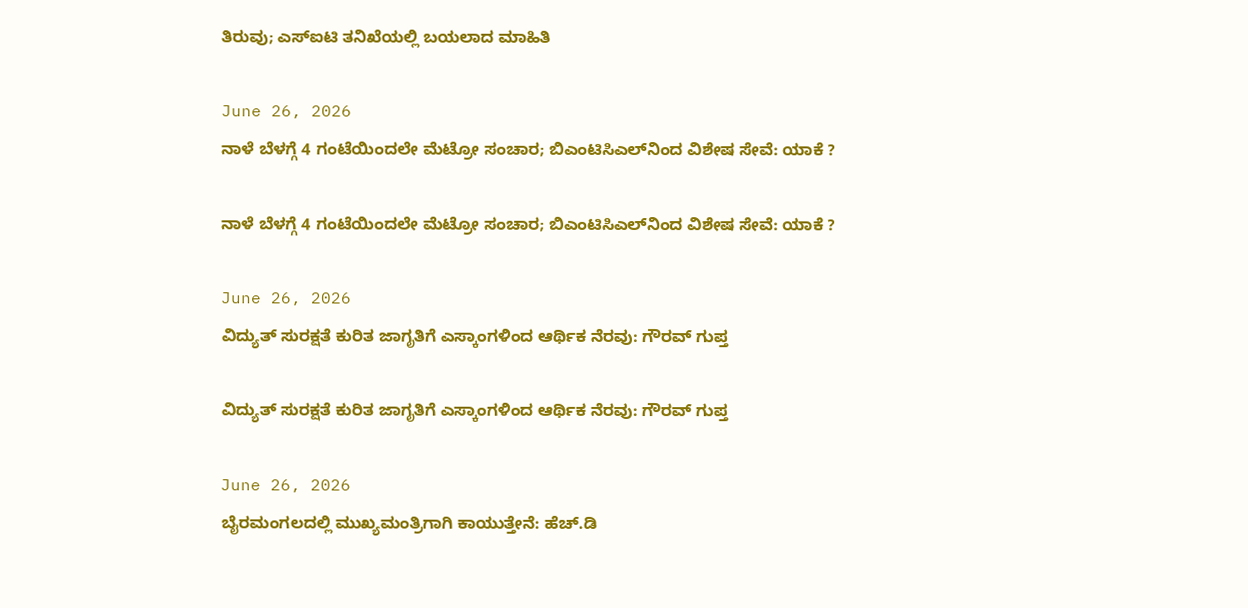ತಿರುವು; ಎಸ್‌ಐಟಿ ತನಿಖೆಯಲ್ಲಿ ಬಯಲಾದ ಮಾಹಿತಿ

June 26, 2026
ನಾಳೆ ಬೆಳಗ್ಗೆ 4 ಗಂಟೆಯಿಂದಲೇ ಮೆಟ್ರೋ ಸಂಚಾರ; ಬಿಎಂಟಿಸಿಎಲ್‌ನಿಂದ ವಿಶೇಷ ಸೇವೆ: ಯಾಕೆ ?

ನಾಳೆ ಬೆಳಗ್ಗೆ 4 ಗಂಟೆಯಿಂದಲೇ ಮೆಟ್ರೋ ಸಂಚಾರ; ಬಿಎಂಟಿಸಿಎಲ್‌ನಿಂದ ವಿಶೇಷ ಸೇವೆ: ಯಾಕೆ ?

June 26, 2026
ವಿದ್ಯುತ್ ಸುರಕ್ಷತೆ ಕುರಿತ ಜಾಗೃತಿಗೆ ಎಸ್ಕಾಂಗಳಿಂದ ಆರ್ಥಿಕ ನೆರವು: ಗೌರವ್ ಗುಪ್ತ

ವಿದ್ಯುತ್ ಸುರಕ್ಷತೆ ಕುರಿತ ಜಾಗೃತಿಗೆ ಎಸ್ಕಾಂಗಳಿಂದ ಆರ್ಥಿಕ ನೆರವು: ಗೌರವ್ ಗುಪ್ತ

June 26, 2026
ಬೈರಮಂಗಲದಲ್ಲಿ ಮುಖ್ಯಮಂತ್ರಿಗಾಗಿ ಕಾಯುತ್ತೇನೆ: ಹೆಚ್.ಡಿ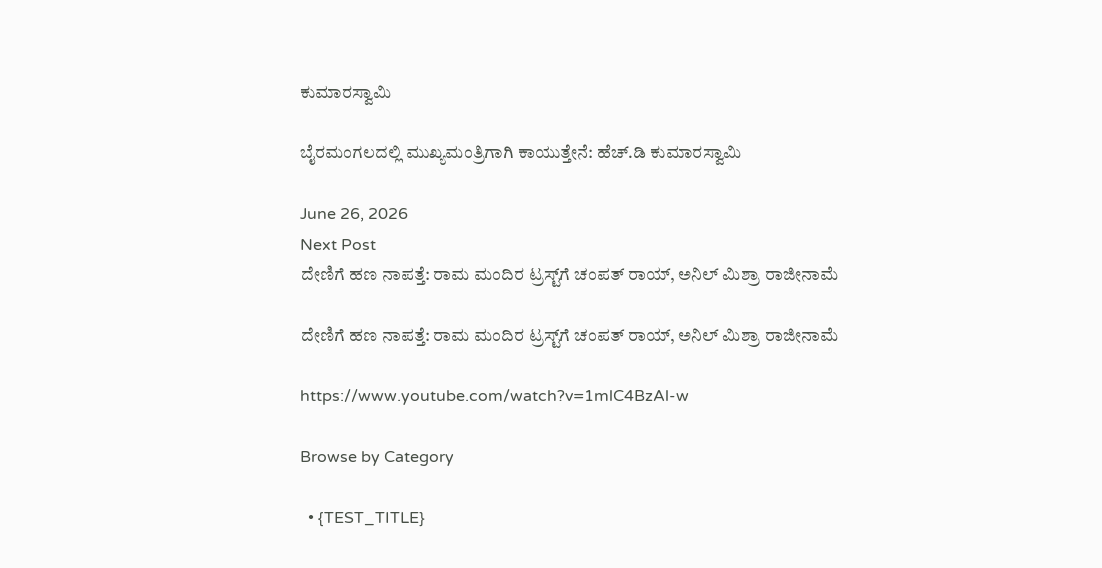ಕುಮಾರಸ್ವಾಮಿ

ಬೈರಮಂಗಲದಲ್ಲಿ ಮುಖ್ಯಮಂತ್ರಿಗಾಗಿ ಕಾಯುತ್ತೇನೆ: ಹೆಚ್.ಡಿ ಕುಮಾರಸ್ವಾಮಿ

June 26, 2026
Next Post
ದೇಣಿಗೆ ಹಣ ನಾಪತ್ತೆ: ರಾಮ ಮಂದಿರ ಟ್ರಸ್ಟ್‌ಗೆ ಚಂಪತ್ ರಾಯ್, ಅನಿಲ್ ಮಿಶ್ರಾ ರಾಜೀನಾಮೆ

ದೇಣಿಗೆ ಹಣ ನಾಪತ್ತೆ: ರಾಮ ಮಂದಿರ ಟ್ರಸ್ಟ್‌ಗೆ ಚಂಪತ್ ರಾಯ್, ಅನಿಲ್ ಮಿಶ್ರಾ ರಾಜೀನಾಮೆ

https://www.youtube.com/watch?v=1mlC4BzAl-w

Browse by Category

  • {TEST_TITLE}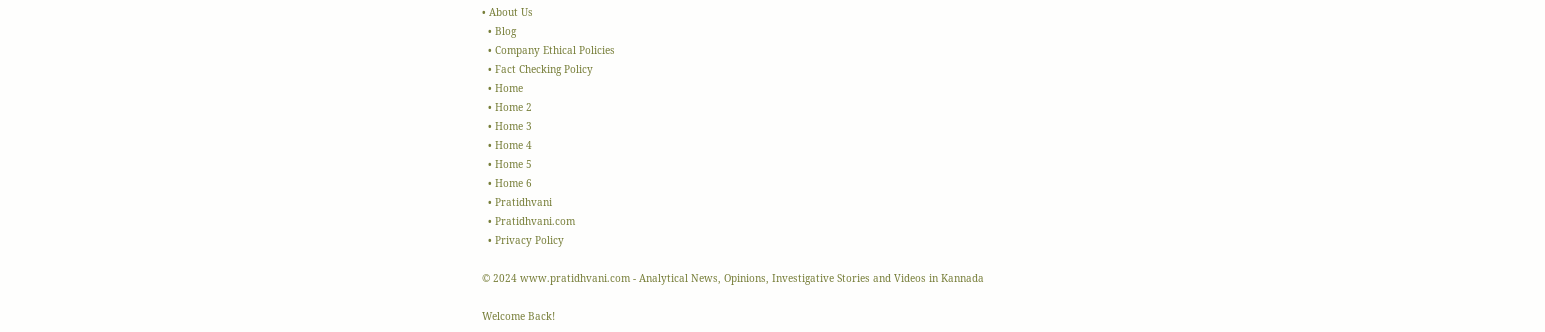• About Us
  • Blog
  • Company Ethical Policies
  • Fact Checking Policy
  • Home
  • Home 2
  • Home 3
  • Home 4
  • Home 5
  • Home 6
  • Pratidhvani
  • Pratidhvani.com
  • Privacy Policy

© 2024 www.pratidhvani.com - Analytical News, Opinions, Investigative Stories and Videos in Kannada

Welcome Back!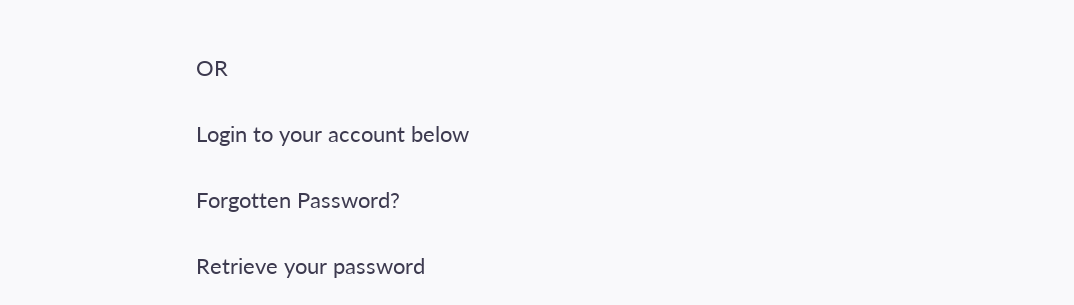OR

Login to your account below

Forgotten Password?

Retrieve your password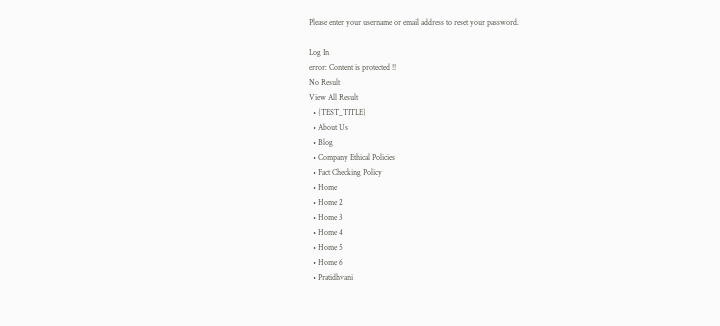Please enter your username or email address to reset your password.

Log In
error: Content is protected !!
No Result
View All Result
  • {TEST_TITLE}
  • About Us
  • Blog
  • Company Ethical Policies
  • Fact Checking Policy
  • Home
  • Home 2
  • Home 3
  • Home 4
  • Home 5
  • Home 6
  • Pratidhvani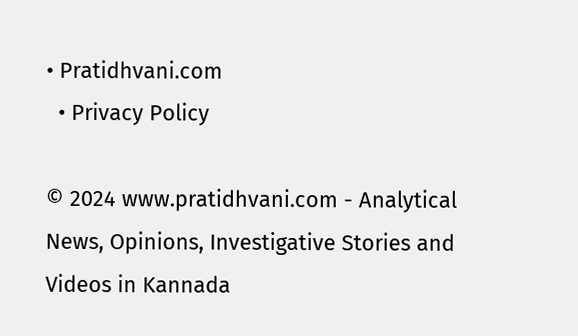• Pratidhvani.com
  • Privacy Policy

© 2024 www.pratidhvani.com - Analytical News, Opinions, Investigative Stories and Videos in Kannada